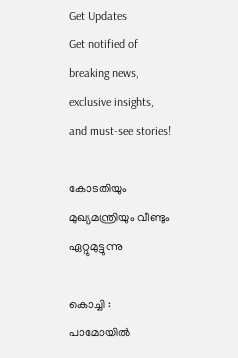Get Updates
Get notified of breaking news, exclusive insights, and must-see stories!

കോടതിയും മുഖ്യമന്ത്രിയും വീണ്ടും ഏറ്റുമുട്ടുന്നു

കൊച്ചി : പാമോയില്‍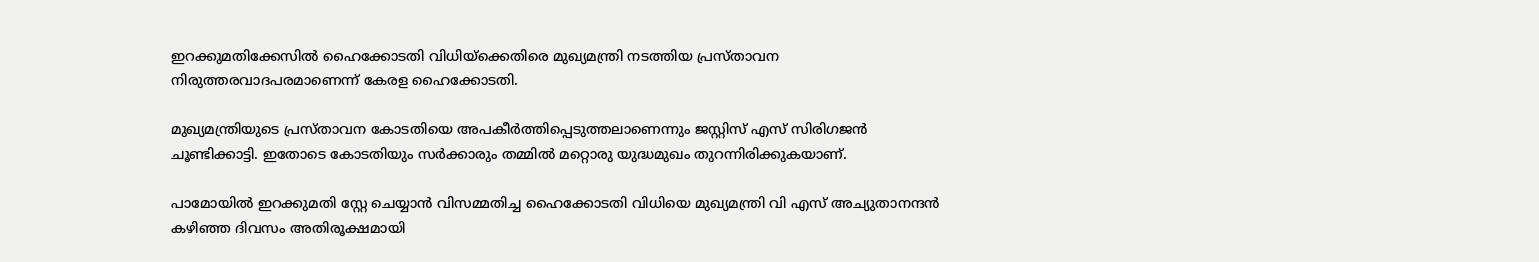ഇറക്കുമതിക്കേസില്‍ ഹൈക്കോടതി വിധിയ്ക്കെതിരെ മുഖ്യമന്ത്രി നടത്തിയ പ്രസ്താവന നിരുത്തരവാദപരമാണെന്ന് കേരള ഹൈക്കോടതി.

മുഖ്യമന്ത്രിയുടെ പ്രസ്താവന കോടതിയെ അപകീര്‍ത്തിപ്പെടുത്തലാണെന്നും ജസ്റ്റിസ് എസ് സിരിഗജന്‍ ചൂണ്ടിക്കാട്ടി. ഇതോടെ കോടതിയും സര്‍ക്കാരും തമ്മില്‍ മറ്റൊരു യുദ്ധമുഖം തുറന്നിരിക്കുകയാണ്.

പാമോയില്‍ ഇറക്കുമതി സ്റ്റേ ചെയ്യാന്‍ വിസമ്മതിച്ച ഹൈക്കോടതി വിധിയെ മുഖ്യമന്ത്രി വി എസ് അച്യുതാനന്ദന്‍ കഴിഞ്ഞ ദിവസം അതിരൂക്ഷമായി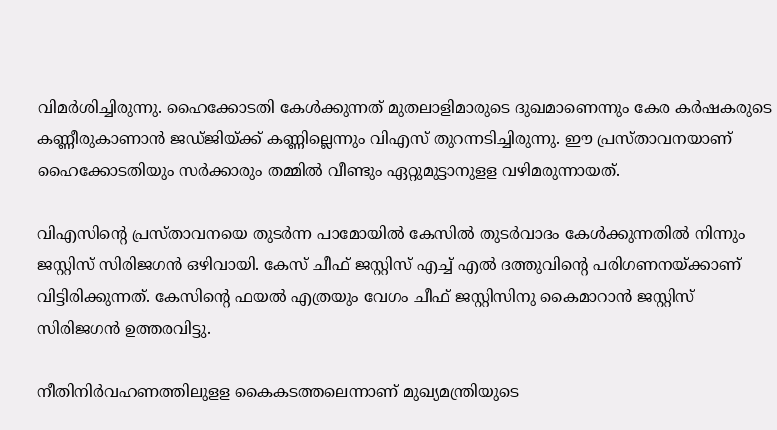വിമര്‍ശിച്ചിരുന്നു. ഹൈക്കോടതി കേള്‍ക്കുന്നത് മുതലാളിമാരുടെ ദുഖമാണെന്നും കേര കര്‍ഷകരുടെ കണ്ണീരുകാണാന്‍ ജഡ്ജിയ്ക്ക് കണ്ണില്ലെന്നും വിഎസ് തുറന്നടിച്ചിരുന്നു. ഈ പ്രസ്താവനയാണ് ഹൈക്കോടതിയും സര്‍ക്കാരും തമ്മില്‍ വീണ്ടും ഏറ്റുമുട്ടാനുളള വഴിമരുന്നായത്.

വിഎസിന്റെ പ്രസ്താവനയെ തുടര്‍ന്ന പാമോയില്‍ കേസില്‍ തുടര്‍വാദം കേള്‍ക്കുന്നതില്‍ നിന്നും ജസ്റ്റിസ് സിരിജഗന്‍ ഒഴിവായി. കേസ് ചീഫ് ജസ്റ്റിസ് എച്ച് എല്‍ ദത്തുവിന്റെ പരിഗണനയ്ക്കാണ് വിട്ടിരിക്കുന്നത്. കേസിന്റെ ഫയല്‍ എത്രയും വേഗം ചീഫ് ജസ്റ്റിസിനു കൈമാറാന്‍ ജസ്റ്റിസ് സിരിജഗന്‍ ഉത്തരവിട്ടു.

നീതിനിര്‍വഹണത്തിലുളള കൈകടത്തലെന്നാണ് മുഖ്യമന്ത്രിയുടെ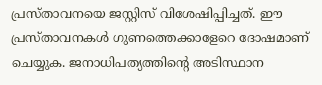പ്രസ്താവനയെ ജസ്റ്റിസ് വിശേഷിപ്പിച്ചത്. ഈ പ്രസ്താവനകള്‍ ഗുണത്തെക്കാളേറെ ദോഷമാണ് ചെയ്യുക. ജനാധിപത്യത്തിന്റെ അടിസ്ഥാന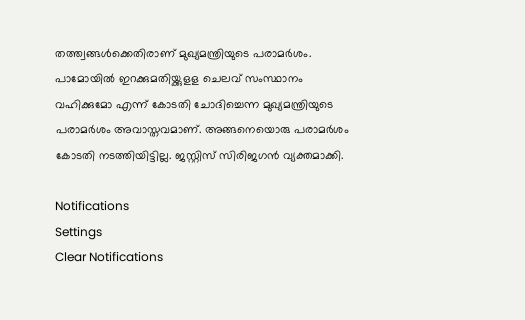തത്ത്വങ്ങള്‍ക്കെതിരാണ് മുഖ്യമന്ത്രിയുടെ പരാമര്‍ശം. പാമോയില്‍ ഇറക്കുമതിയ്ക്കുളള ചെലവ് സംസ്ഥാനം വഹിക്കുമോ എന്ന് കോടതി ചോദിച്ചെന്ന മുഖ്യമന്ത്രിയുടെ പരാമര്‍ശം അവാസ്തവമാണ്. അങ്ങനെയൊരു പരാമര്‍ശം കോടതി നടത്തിയിട്ടില്ല. ജസ്റ്റിസ് സിരിജഗന്‍ വ്യക്തമാക്കി.

Notifications
Settings
Clear Notifications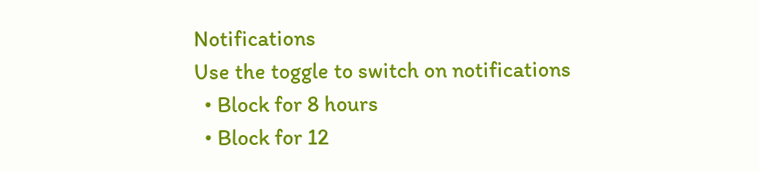Notifications
Use the toggle to switch on notifications
  • Block for 8 hours
  • Block for 12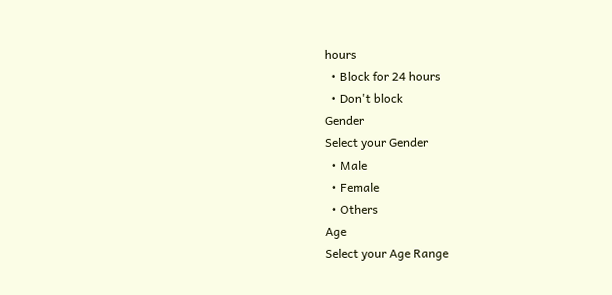hours
  • Block for 24 hours
  • Don't block
Gender
Select your Gender
  • Male
  • Female
  • Others
Age
Select your Age Range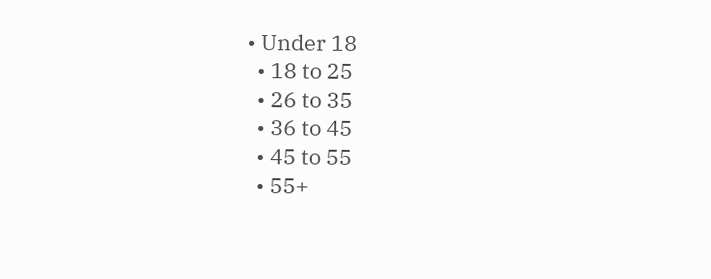• Under 18
  • 18 to 25
  • 26 to 35
  • 36 to 45
  • 45 to 55
  • 55+